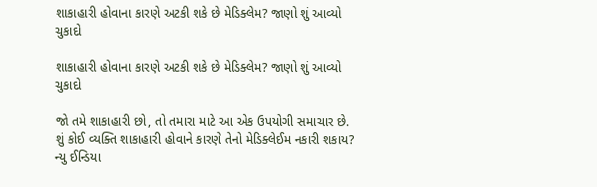શાકાહારી હોવાના કારણે અટકી શકે છે મેડિક્લેમ? જાણો શું આવ્યો ચુકાદો

શાકાહારી હોવાના કારણે અટકી શકે છે મેડિક્લેમ? જાણો શું આવ્યો ચુકાદો

જો તમે શાકાહારી છો, તો તમારા માટે આ એક ઉપયોગી સમાચાર છે. શું કોઈ વ્યક્તિ શાકાહારી હોવાને કારણે તેનો મેડિક્લેઈમ નકારી શકાય? ન્યુ ઈન્ડિયા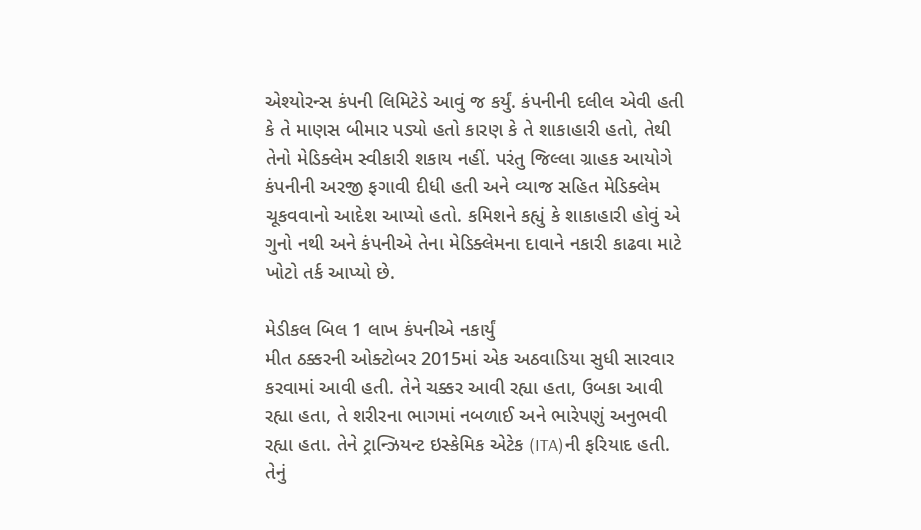એશ્યોરન્સ કંપની લિમિટેડે આવું જ કર્યું. કંપનીની દલીલ એવી હતી કે તે માણસ બીમાર પડ્યો હતો કારણ કે તે શાકાહારી હતો, તેથી તેનો મેડિક્લેમ સ્વીકારી શકાય નહીં. પરંતુ જિલ્લા ગ્રાહક આયોગે કંપનીની અરજી ફગાવી દીધી હતી અને વ્યાજ સહિત મેડિક્લેમ ચૂકવવાનો આદેશ આપ્યો હતો. કમિશને કહ્યું કે શાકાહારી હોવું એ ગુનો નથી અને કંપનીએ તેના મેડિક્લેમના દાવાને નકારી કાઢવા માટે ખોટો તર્ક આપ્યો છે.

મેડીકલ બિલ 1 લાખ કંપનીએ નકાર્યું
મીત ઠક્કરની ઓક્ટોબર 2015માં એક અઠવાડિયા સુધી સારવાર કરવામાં આવી હતી. તેને ચક્કર આવી રહ્યા હતા, ઉબકા આવી રહ્યા હતા, તે શરીરના ભાગમાં નબળાઈ અને ભારેપણું અનુભવી રહ્યા હતા. તેને ટ્રાન્ઝિયન્ટ ઇસ્કેમિક એટેક (ITA)ની ફરિયાદ હતી. તેનું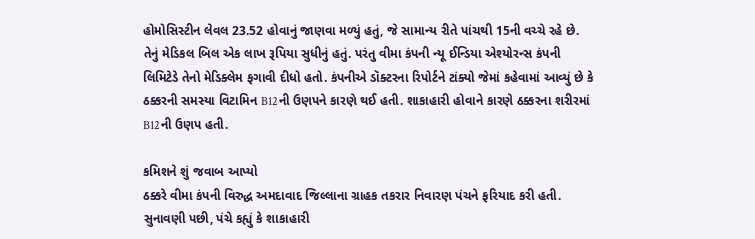હોમોસિસ્ટીન લેવલ 23.52 હોવાનું જાણવા મળ્યું હતું, જે સામાન્ય રીતે પાંચથી 15ની વચ્ચે રહે છે. તેનું મેડિકલ બિલ એક લાખ રૂપિયા સુધીનું હતું. પરંતુ વીમા કંપની ન્યૂ ઈન્ડિયા એશ્યોરન્સ કંપની લિમિટેડે તેનો મેડિક્લેમ ફગાવી દીધો હતો. કંપનીએ ડૉક્ટરના રિપોર્ટને ટાંક્યો જેમાં કહેવામાં આવ્યું છે કે ઠક્કરની સમસ્યા વિટામિન B12ની ઉણપને કારણે થઈ હતી. શાકાહારી હોવાને કારણે ઠક્કરના શરીરમાં B12ની ઉણપ હતી.

કમિશને શું જવાબ આપ્યો
ઠક્કરે વીમા કંપની વિરુદ્ધ અમદાવાદ જિલ્લાના ગ્રાહક તકરાર નિવારણ પંચને ફરિયાદ કરી હતી. સુનાવણી પછી, પંચે કહ્યું કે શાકાહારી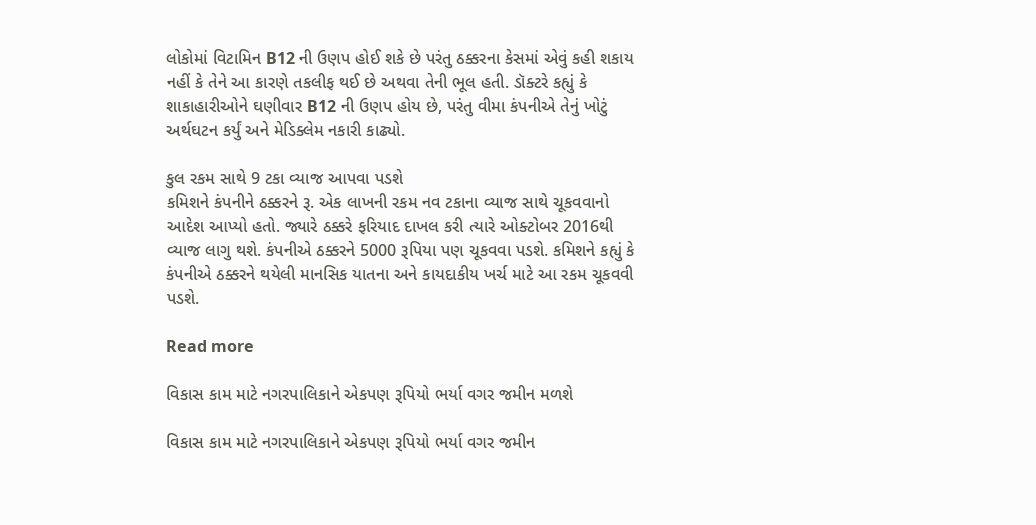લોકોમાં વિટામિન B12 ની ઉણપ હોઈ શકે છે પરંતુ ઠક્કરના કેસમાં એવું કહી શકાય નહીં કે તેને આ કારણે તકલીફ થઈ છે અથવા તેની ભૂલ હતી. ડૉક્ટરે કહ્યું કે શાકાહારીઓને ઘણીવાર B12 ની ઉણપ હોય છે, પરંતુ વીમા કંપનીએ તેનું ખોટું અર્થઘટન કર્યું અને મેડિક્લેમ નકારી કાઢ્યો.

કુલ રકમ સાથે 9 ટકા વ્યાજ આપવા પડશે
કમિશને કંપનીને ઠક્કરને રૂ. એક લાખની રકમ નવ ટકાના વ્યાજ સાથે ચૂકવવાનો આદેશ આપ્યો હતો. જ્યારે ઠક્કરે ફરિયાદ દાખલ કરી ત્યારે ઓક્ટોબર 2016થી વ્યાજ લાગુ થશે. કંપનીએ ઠક્કરને 5000 રૂપિયા પણ ચૂકવવા પડશે. કમિશને કહ્યું કે કંપનીએ ઠક્કરને થયેલી માનસિક યાતના અને કાયદાકીય ખર્ચ માટે આ રકમ ચૂકવવી પડશે.

Read more

વિકાસ કામ માટે નગરપાલિકાને એકપણ રૂપિયો ભર્યા વગર જમીન મળશે

વિકાસ કામ માટે નગરપાલિકાને એકપણ રૂપિયો ભર્યા વગર જમીન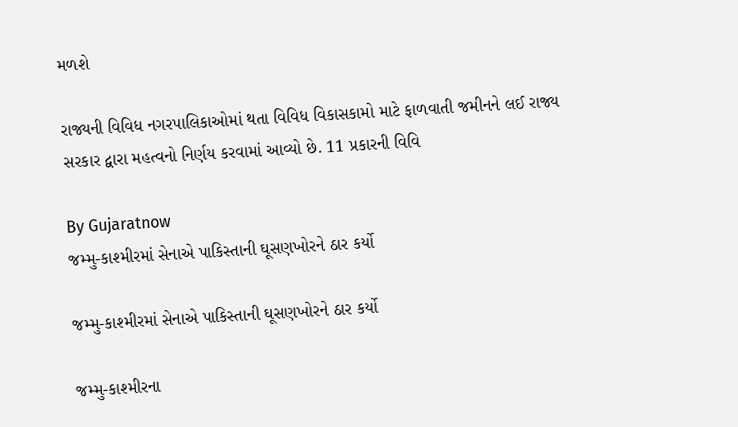મળશે

રાજ્યની વિવિધ નગરપાલિકાઓમાં થતા વિવિધ વિકાસકામો માટે ફાળવાતી જમીનને લઈ રાજ્ય સરકાર દ્વારા મહત્વનો નિર્ણય કરવામાં આવ્યો છે. 11 પ્રકારની વિવિ

By Gujaratnow
જમ્મુ-કાશ્મીરમાં સેનાએ પાકિસ્તાની ઘૂસણખોરને ઠાર કર્યો

જમ્મુ-કાશ્મીરમાં સેનાએ પાકિસ્તાની ઘૂસણખોરને ઠાર કર્યો

જમ્મુ-કાશ્મીરના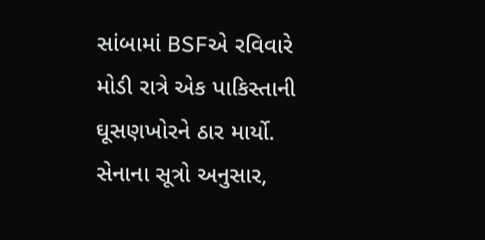સાંબામાં BSFએ રવિવારે મોડી રાત્રે એક પાકિસ્તાની ઘૂસણખોરને ઠાર માર્યો. સેનાના સૂત્રો અનુસાર,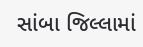સાંબા જિલ્લામાં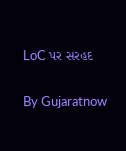LoC પર સરહદ

By Gujaratnow